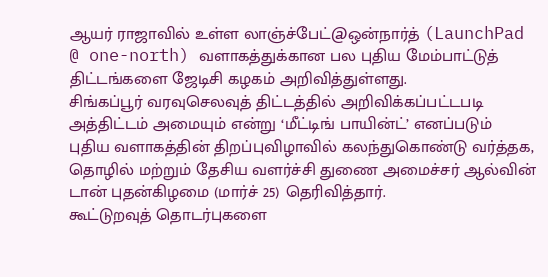ஆயர் ராஜாவில் உள்ள லாஞ்ச்பேட்@ஒன்நார்த் (LaunchPad @ one-north) வளாகத்துக்கான பல புதிய மேம்பாட்டுத் திட்டங்களை ஜேடிசி கழகம் அறிவித்துள்ளது.
சிங்கப்பூர் வரவுசெலவுத் திட்டத்தில் அறிவிக்கப்பட்டபடி அத்திட்டம் அமையும் என்று ‘மீட்டிங் பாயின்ட்’ எனப்படும் புதிய வளாகத்தின் திறப்புவிழாவில் கலந்துகொண்டு வர்த்தக, தொழில் மற்றும் தேசிய வளர்ச்சி துணை அமைச்சர் ஆல்வின் டான் புதன்கிழமை (மார்ச் 25) தெரிவித்தார்.
கூட்டுறவுத் தொடர்புகளை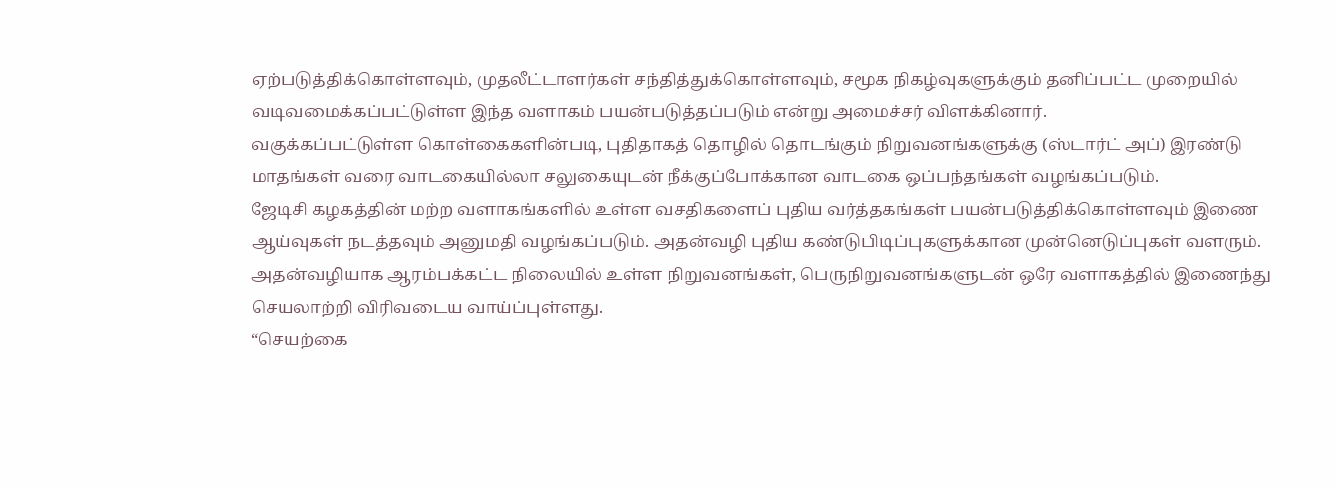ஏற்படுத்திக்கொள்ளவும், முதலீட்டாளர்கள் சந்தித்துக்கொள்ளவும், சமூக நிகழ்வுகளுக்கும் தனிப்பட்ட முறையில் வடிவமைக்கப்பட்டுள்ள இந்த வளாகம் பயன்படுத்தப்படும் என்று அமைச்சர் விளக்கினார்.
வகுக்கப்பட்டுள்ள கொள்கைகளின்படி, புதிதாகத் தொழில் தொடங்கும் நிறுவனங்களுக்கு (ஸ்டார்ட் அப்) இரண்டு மாதங்கள் வரை வாடகையில்லா சலுகையுடன் நீக்குப்போக்கான வாடகை ஒப்பந்தங்கள் வழங்கப்படும்.
ஜேடிசி கழகத்தின் மற்ற வளாகங்களில் உள்ள வசதிகளைப் புதிய வர்த்தகங்கள் பயன்படுத்திக்கொள்ளவும் இணை ஆய்வுகள் நடத்தவும் அனுமதி வழங்கப்படும். அதன்வழி புதிய கண்டுபிடிப்புகளுக்கான முன்னெடுப்புகள் வளரும்.
அதன்வழியாக ஆரம்பக்கட்ட நிலையில் உள்ள நிறுவனங்கள், பெருநிறுவனங்களுடன் ஒரே வளாகத்தில் இணைந்து செயலாற்றி விரிவடைய வாய்ப்புள்ளது.
“செயற்கை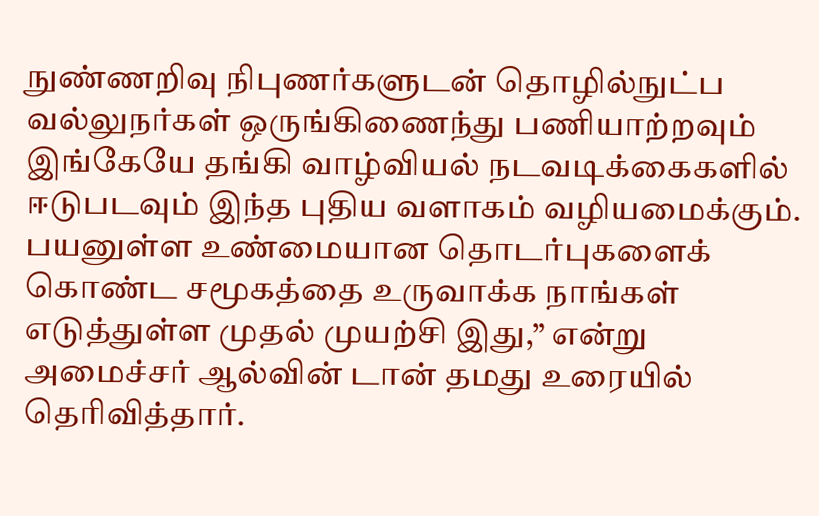நுண்ணறிவு நிபுணர்களுடன் தொழில்நுட்ப வல்லுநர்கள் ஒருங்கிணைந்து பணியாற்றவும் இங்கேயே தங்கி வாழ்வியல் நடவடிக்கைகளில் ஈடுபடவும் இந்த புதிய வளாகம் வழியமைக்கும். பயனுள்ள உண்மையான தொடர்புகளைக் கொண்ட சமூகத்தை உருவாக்க நாங்கள் எடுத்துள்ள முதல் முயற்சி இது,” என்று அமைச்சர் ஆல்வின் டான் தமது உரையில் தெரிவித்தார்.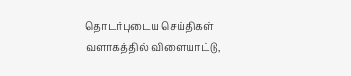தொடர்புடைய செய்திகள்
வளாகத்தில் விளையாட்டு,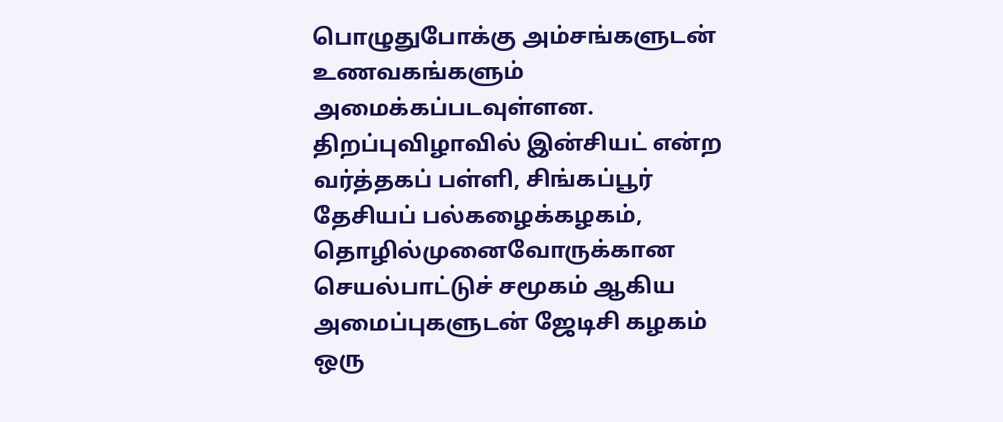பொழுதுபோக்கு அம்சங்களுடன் உணவகங்களும் அமைக்கப்படவுள்ளன.
திறப்புவிழாவில் இன்சியட் என்ற வர்த்தகப் பள்ளி, சிங்கப்பூர் தேசியப் பல்கழைக்கழகம், தொழில்முனைவோருக்கான செயல்பாட்டுச் சமூகம் ஆகிய அமைப்புகளுடன் ஜேடிசி கழகம் ஒரு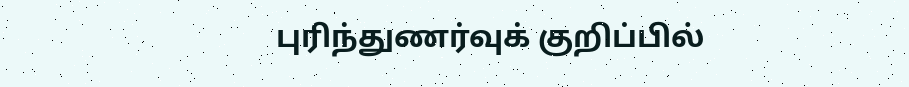புரிந்துணர்வுக் குறிப்பில்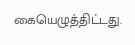கையெழுத்திட்டது.